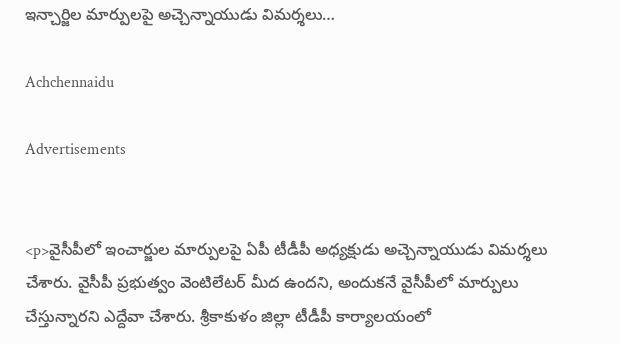ఇన్చార్జిల మార్పులపై అచ్చెన్నాయుడు విమర్శలు…

Achchennaidu

Advertisements


<p>వైసీపీలో ఇంచార్జుల మార్పులపై ఏపీ టీడీపీ అధ్యక్షుడు అచ్చెన్నాయుడు విమర్శలు చేశారు. వైసీపీ ప్రభుత్వం వెంటిలేటర్ మీద ఉందని, అందుకనే వైసీపీలో మార్పులు చేస్తున్నారని ఎద్దేవా చేశారు. శ్రీకాకుళం జిల్లా టీడీపీ కార్యాలయంలో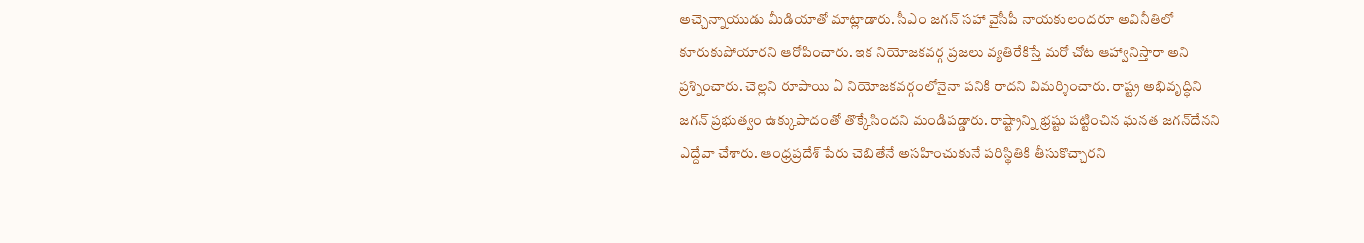అచ్చెన్నాయుడు మీడియాతో మాట్లాడారు. సీఎం జగన్ సహా వైసీపీ నాయకులందరూ అవినీతిలో కూరుకుపోయారని ఆరోపించారు. ఇక నియోజకవర్గ ప్రజలు వ్యతిరేకిస్తే మరో చోట ఆహ్వానిస్తారా అని ప్రశ్నించారు. చెల్లని రూపాయి ఏ నియోజకవర్గంలోనైనా పనికి రాదని విమర్శించారు. రాష్ట్ర అభివృద్ధిని జగన్ ప్రభుత్వం ఉక్కుపాదంతో తొక్కేసిందని మండిపడ్డారు. రాష్ట్రాన్ని భ్రష్టు పట్టించిన ఘనత జగన్‌దేనని ఎద్దేవా చేశారు. ఆంధ్రప్రదేశ్ పేరు చెబితేనే అసహించుకునే పరిస్థితికి తీసుకొచ్చారని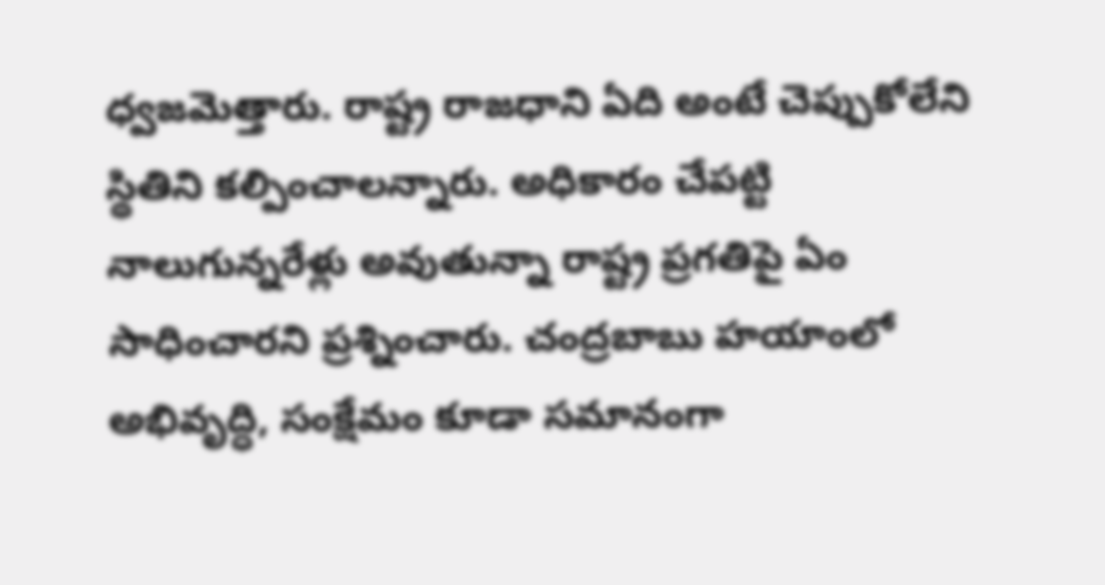ధ్వజమెత్తారు. రాష్ట్ర రాజధాని ఏది అంటే చెప్పుకోలేని స్థితిని కల్పించాలన్నారు. అధికారం చేపట్టి నాలుగున్నరేళ్లు అవుతున్నా రాష్ట్ర ప్రగతిపై ఏం సాధించారని ప్రశ్నించారు. చంద్రబాబు హయాంలో అభివృద్ధి, సంక్షేమం కూడా సమానంగా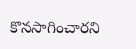కొనసాగించారని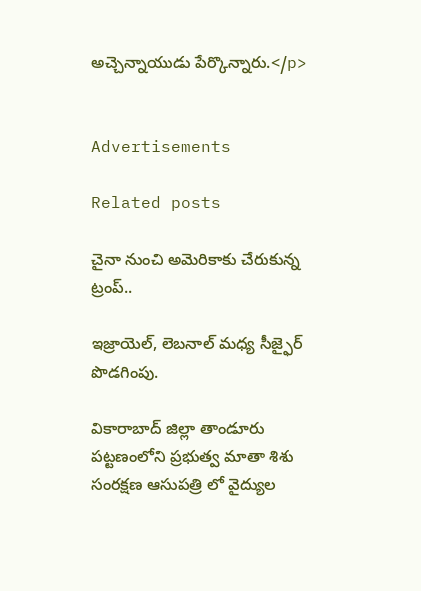అచ్చెన్నాయుడు పేర్కొన్నారు.</p>


Advertisements

Related posts

చైనా నుంచి అమెరికాకు చేరుకున్న ట్రంప్‌..

ఇజ్రాయెల్, లెబనాల్ మధ్య సీజ్ఫైర్ పొడగింపు.

వికారాబాద్ జిల్లా తాండూరు పట్టణంలోని ప్రభుత్వ మాతా శిశు సంరక్షణ ఆసుపత్రి లో వైద్యుల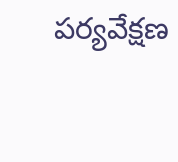పర్యవేక్షణ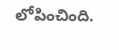లోపించింది.